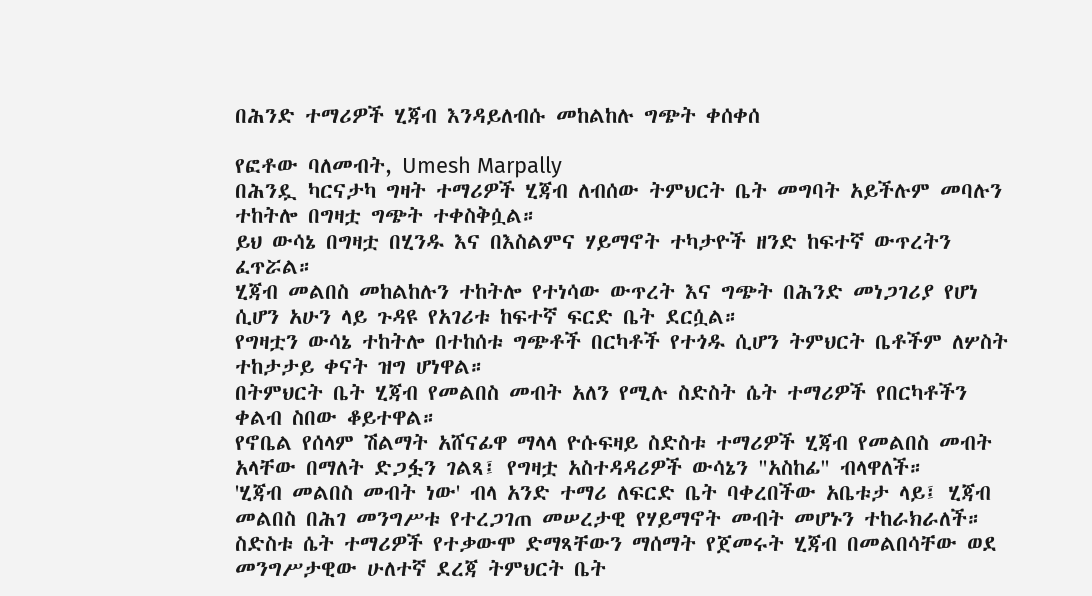በሕንድ ተማሪዎች ሂጃብ እንዳይለብሱ መከልከሉ ግጭት ቀሰቀሰ

የፎቶው ባለመብት, Umesh Marpally
በሕንዷ ካርናታካ ግዛት ተማሪዎች ሂጃብ ለብሰው ትምህርት ቤት መግባት አይችሉም መባሉን ተከትሎ በግዛቷ ግጭት ተቀስቅሷል።
ይህ ውሳኔ በግዛቷ በሂንዱ እና በእስልምና ሃይማኖት ተካታዮች ዘንድ ከፍተኛ ውጥረትን ፈጥሯል።
ሂጃብ መልበስ መከልከሉን ተከትሎ የተነሳው ውጥረት እና ግጭት በሕንድ መነጋገሪያ የሆነ ሲሆን አሁን ላይ ጉዳዩ የአገሪቱ ከፍተኛ ፍርድ ቤት ደርሷል።
የግዛቷን ውሳኔ ተከትሎ በተከሰቱ ግጭቶች በርካቶች የተጎዱ ሲሆን ትምህርት ቤቶችም ለሦስት ተከታታይ ቀናት ዝግ ሆነዋል።
በትምህርት ቤት ሂጃብ የመልበስ መብት አለን የሚሉ ስድስት ሴት ተማሪዎች የበርካቶችን ቀልብ ስበው ቆይተዋል።
የኖቤል የሰላም ሽልማት አሸናፊዋ ማላላ ዮሱፍዛይ ስድስቱ ተማሪዎች ሂጃብ የመልበስ መብት አላቸው በማለት ድጋፏን ገልጻ፤ የግዛቷ አስተዳዳሪዎች ውሳኔን "አስከፊ" ብላዋለች።
'ሂጃብ መልበስ መብት ነው' ብላ አንድ ተማሪ ለፍርድ ቤት ባቀረበችው አቤቱታ ላይ፤ ሂጃብ መልበስ በሕገ መንግሥቱ የተረጋገጠ መሠረታዊ የሃይማኖት መብት መሆኑን ተከራክራለች።
ስድስቱ ሴት ተማሪዎች የተቃውሞ ድማጻቸውን ማሰማት የጀመሩት ሂጃብ በመልበሳቸው ወደ መንግሥታዊው ሁለተኛ ደረጃ ትምህርት ቤት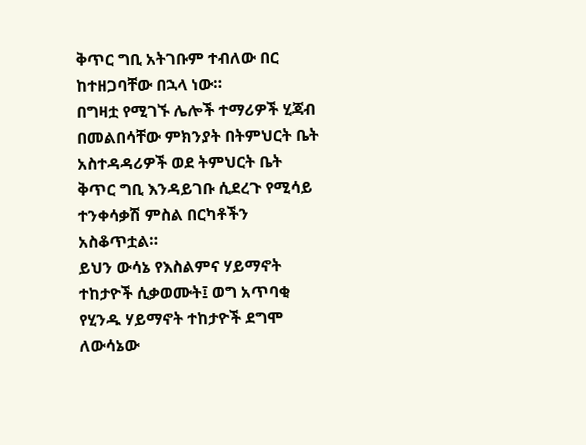ቅጥር ግቢ አትገቡም ተብለው በር ከተዘጋባቸው በኋላ ነው።
በግዛቷ የሚገኙ ሌሎች ተማሪዎች ሂጃብ በመልበሳቸው ምክንያት በትምህርት ቤት አስተዳዳሪዎች ወደ ትምህርት ቤት ቅጥር ግቢ እንዳይገቡ ሲደረጉ የሚሳይ ተንቀሳቃሽ ምስል በርካቶችን አስቆጥቷል።
ይህን ውሳኔ የእስልምና ሃይማኖት ተከታዮች ሲቃወሙት፤ ወግ አጥባቂ የሂንዱ ሃይማኖት ተከታዮች ደግሞ ለውሳኔው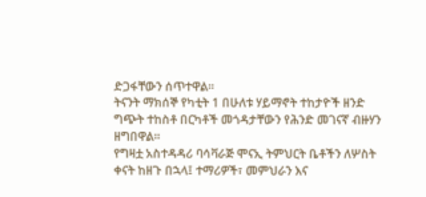ድጋፋቸውን ሰጥተዋል።
ትናንት ማክሰኞ የካቲት 1 በሁለቱ ሃይማኖት ተከታዮች ዘንድ ግጭት ተከስቶ በርካቶች መጎዳታቸውን የሕንድ መገናኛ ብዙሃን ዘግበዋል።
የግዛቷ አስተዳዳሪ ባሳቫራጅ ሞናኢ ትምህርት ቤቶችን ለሦስት ቀናት ከዘጉ በኋላ፤ ተማሪዎች፣ መምህራን እና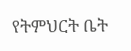የትምህርት ቤት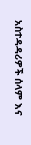አስተዳዳሪዎች ሰላም እና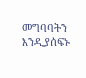መግባባትን እንዲያሰፍኑ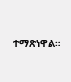ተማጽነዋል።